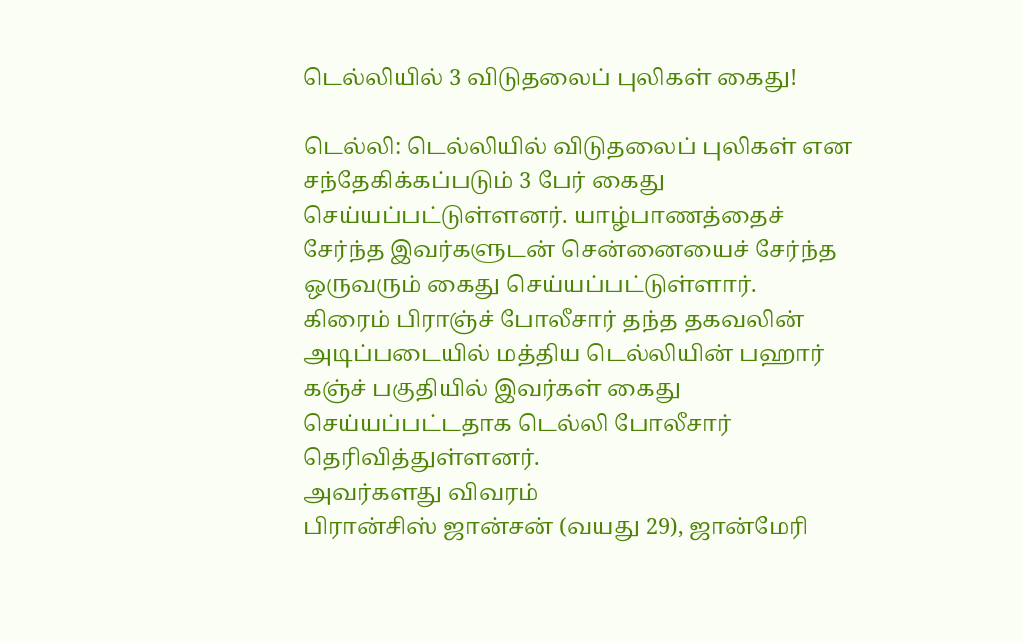டெல்லியில் 3 விடுதலைப் புலிகள் கைது!

டெல்லி: டெல்லியில் விடுதலைப் புலிகள் என சந்தேகிக்கப்படும் 3 பேர் கைது செய்யப்பட்டுள்ளனர். யாழ்பாணத்தைச் சேர்ந்த இவர்களுடன் சென்னையைச் சேர்ந்த ஒருவரும் கைது செய்யப்பட்டுள்ளார்.
கிரைம் பிராஞ்ச் போலீசார் தந்த தகவலின் அடிப்படையில் மத்திய டெல்லியின் பஹார் கஞ்ச் பகுதியில் இவர்கள் கைது செய்யப்பட்டதாக டெல்லி போலீசார் தெரிவித்துள்ளனர்.
அவர்களது விவரம்
பிரான்சிஸ் ஜான்சன் (வயது 29), ஜான்மேரி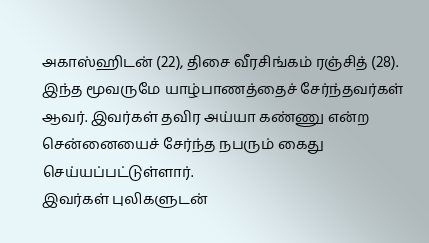அகாஸ்ஹிடன் (22), திசை வீரசிங்கம் ரஞ்சித் (28). இந்த மூவருமே யாழ்பாணத்தைச் சேர்ந்தவர்கள் ஆவர். இவர்கள் தவிர அய்யா கண்ணு என்ற சென்னையைச் சேர்ந்த நபரும் கைது செய்யப்பட்டுள்ளார்.
இவர்கள் புலிகளுடன்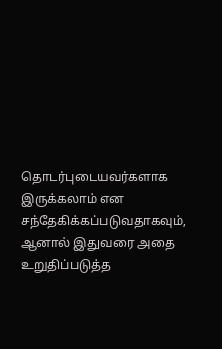தொடர்புடையவர்களாக இருக்கலாம் என சந்தேகிக்கப்படுவதாகவும், ஆனால் இதுவரை அதை உறுதிப்படுத்த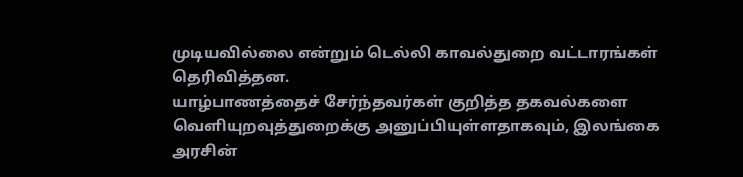முடியவில்லை என்றும் டெல்லி காவல்துறை வட்டாரங்கள் தெரிவித்தன.
யாழ்பாணத்தைச் சேர்ந்தவர்கள் குறித்த தகவல்களை வெளியுறவுத்துறைக்கு அனுப்பியுள்ளதாகவும், இலங்கை அரசின்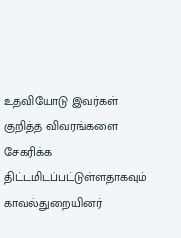உதவியோடு இவர்கள் குறித்த விவரங்களை சேகரிக்க திட்டமிடப்பட்டுள்ளதாகவும் காவல்துறையினர்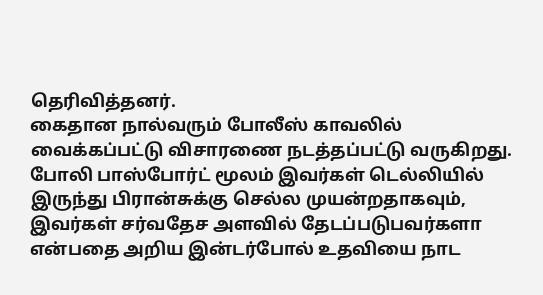தெரிவித்தனர்.
கைதான நால்வரும் போலீஸ் காவலில் வைக்கப்பட்டு விசாரணை நடத்தப்பட்டு வருகிறது.
போலி பாஸ்போர்ட் மூலம் இவர்கள் டெல்லியில் இருந்து பிரான்சுக்கு செல்ல முயன்றதாகவும், இவர்கள் சர்வதேச அளவில் தேடப்படுபவர்களா என்பதை அறிய இன்டர்போல் உதவியை நாட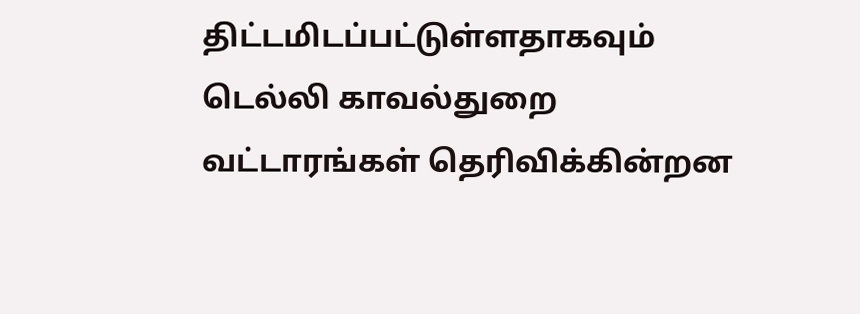திட்டமிடப்பட்டுள்ளதாகவும் டெல்லி காவல்துறை வட்டாரங்கள் தெரிவிக்கின்றன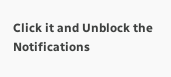Click it and Unblock the Notifications